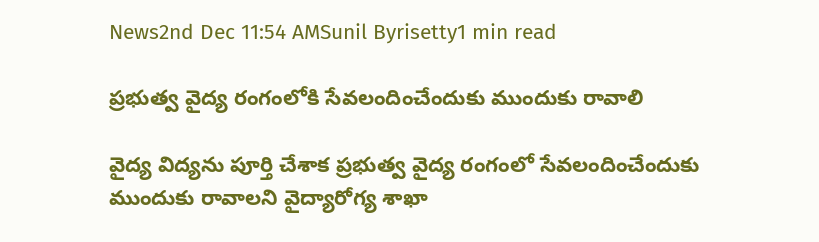News2nd Dec 11:54 AMSunil Byrisetty1 min read

ప్ర‌భుత్వ వైద్య రంగంలోకి సేవ‌లందించేందుకు ముందుకు రావాలి

వైద్య విద్య‌ను పూర్తి చేశాక‌ ప్ర‌భుత్వ వైద్య రంగంలో సేవ‌లందించేందుకు ముందుకు రావాల‌ని వైద్యారోగ్య శాఖా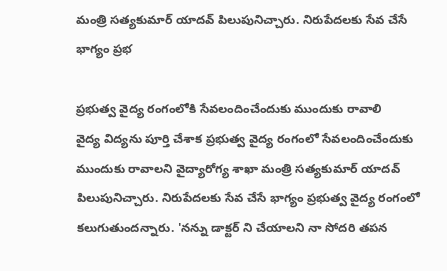మంత్రి స‌త్య‌కుమార్ యాద‌వ్ పిలుపునిచ్చారు. నిరుపేద‌ల‌కు సేవ చేసే భాగ్యం ప్ర‌భ

ప్ర‌భుత్వ వైద్య రంగంలోకి సేవ‌లందించేందుకు ముందుకు రావాలి
వైద్య విద్య‌ను పూర్తి చేశాక‌ ప్ర‌భుత్వ వైద్య రంగంలో సేవ‌లందించేందుకు ముందుకు రావాల‌ని వైద్యారోగ్య శాఖా మంత్రి స‌త్య‌కుమార్ యాద‌వ్ పిలుపునిచ్చారు. నిరుపేద‌ల‌కు సేవ చేసే భాగ్యం ప్ర‌భుత్వ వైద్య రంగంలో క‌లుగుతుంద‌న్నారు. 'న‌న్ను డాక్ట‌ర్ ని చేయాల‌ని నా సోద‌రి త‌ప‌న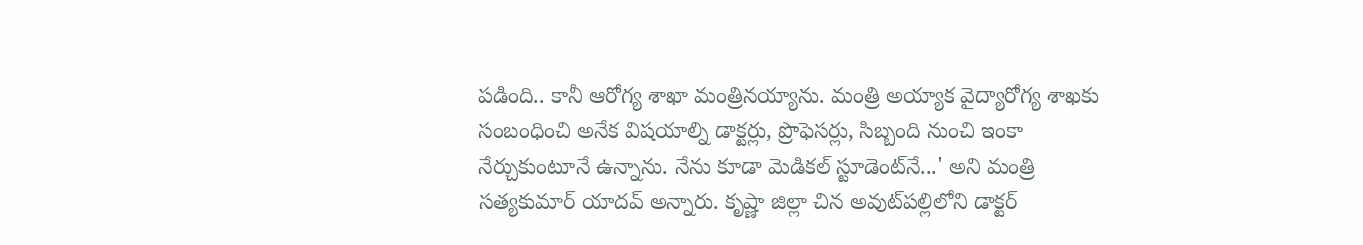ప‌డింది.. కానీ ఆరోగ్య శాఖా మంత్రిన‌య్యాను. మంత్రి అయ్యాక వైద్యారోగ్య శాఖకు సంబంధించి అనేక విష‌యాల్ని డాక్ట‌ర్లు, ప్రొఫెస‌ర్లు, సిబ్బంది నుంచి ఇంకా నేర్చుకుంటూనే ఉన్నాను. నేను కూడా మెడిక‌ల్ స్టూడెంట్‌నే...' అని మంత్రి స‌త్య‌కుమార్ యాద‌వ్ అన్నారు. కృష్ణా జిల్లా చిన అవుట్‌ప‌ల్లిలోని డాక్ట‌ర్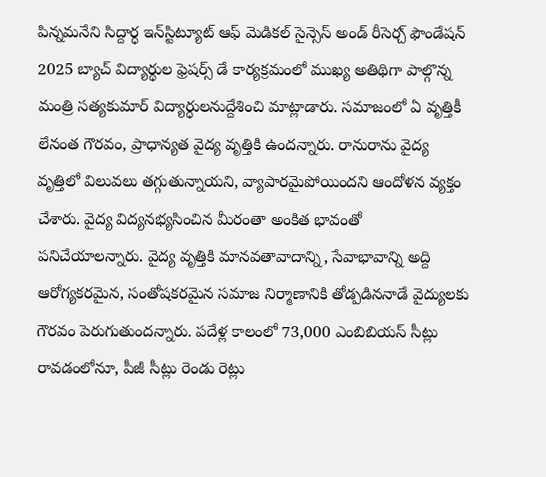పిన్న‌మ‌నేని సిద్దార్ధ ఇన్‌స్టిట్యూట్ ఆఫ్ మెడిక‌ల్ సైన్సెస్ అండ్ రీసెర్చ్ ఫౌండేష‌న్ 2025 బ్యాచ్ విద్యార్థుల ఫ్రెష‌ర్స్‌ డే కార్య‌క్ర‌మంలో ముఖ్య అతిథిగా పాల్గొన్న మంత్రి స‌త్య‌కుమార్ విద్యార్ధుల‌నుద్దేశించి మాట్లాడారు. స‌మాజంలో ఏ వృత్తికీ లేనంత గౌర‌వం, ప్రాధాన్య‌త వైద్య వృత్తికి ఉంద‌న్నారు. రానురాను వైద్య వృత్తిలో విలువ‌లు తగ్గుతున్నాయ‌ని, వ్యాపార‌మైపోయిందని ఆందోళ‌న వ్య‌క్తం చేశారు. వైద్య విద్యన‌భ్యసించిన మీరంతా అంకిత భావంతో ప‌నిచేయాల‌న్నారు. వైద్య వృత్తికి మాన‌వ‌తావాదాన్ని, సేవాభావాన్ని అద్ది ఆరోగ్య‌క‌ర‌మైన‌, సంతోష‌క‌ర‌మైన స‌మాజ నిర్మాణానికి తోడ్ప‌డిన‌నాడే వైద్యుల‌కు గౌర‌వం పెరుగుతుంద‌న్నారు. ప‌దేళ్ల కాలంలో 73,000 ఎంబిబియ‌స్ సీట్లు రావ‌డంలోనూ, పీజీ సీట్లు రెండు రెట్లు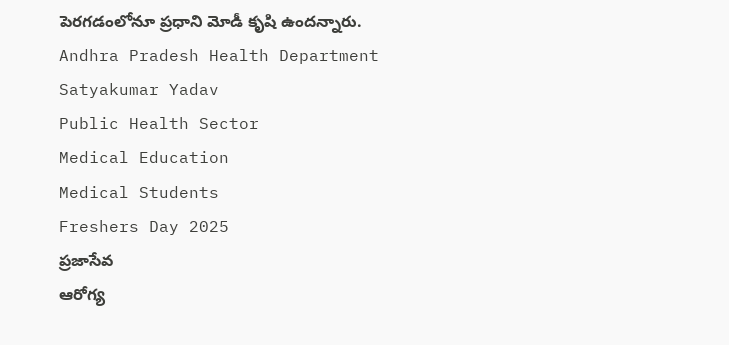పెర‌గ‌డంలోనూ ప్ర‌ధాని మోడీ కృషి ఉంద‌న్నారు.
Andhra Pradesh Health Department
Satyakumar Yadav
Public Health Sector
Medical Education
Medical Students
Freshers Day 2025
ప్రజాసేవ
ఆరోగ్య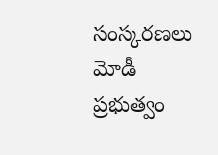సంస్కరణలు
మోడీ ప్రభుత్వం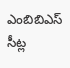ఎంబిబిఎస్ సీట్ల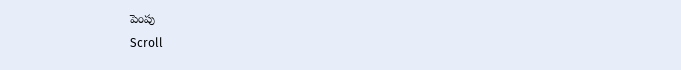పెంపు
Scroll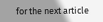for the next article